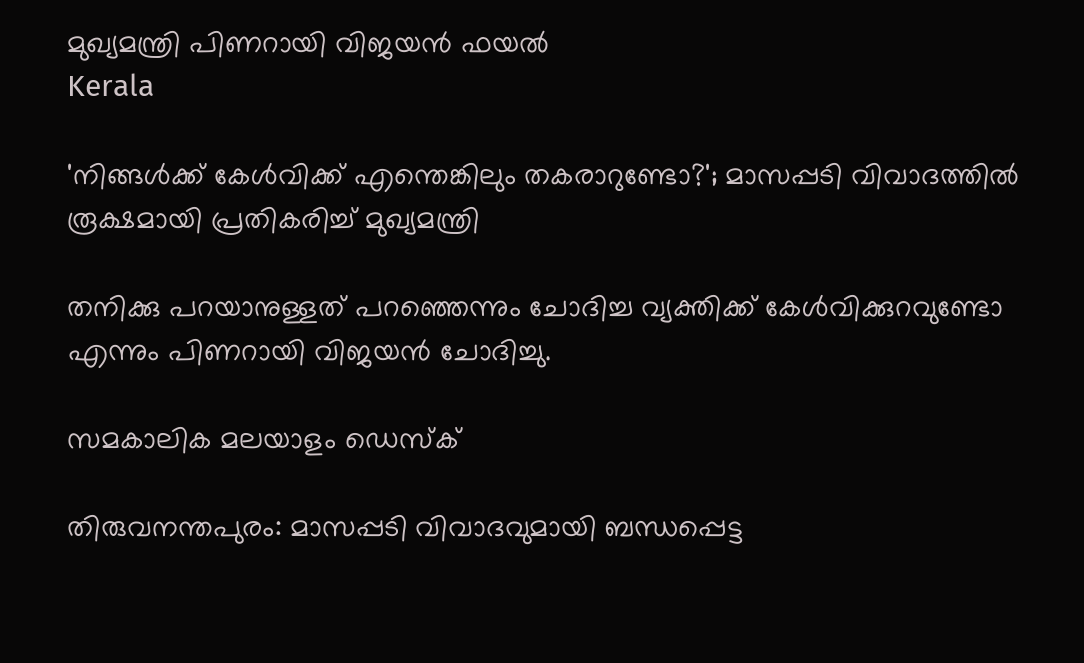മുഖ്യമന്ത്രി പിണറായി വിജയന്‍ ഫയല്‍
Kerala

'നിങ്ങള്‍ക്ക് കേള്‍വിക്ക് എന്തെങ്കിലും തകരാറുണ്ടോ?'; മാസപ്പടി വിവാദത്തില്‍ രൂക്ഷമായി പ്രതികരിച്ച് മുഖ്യമന്ത്രി

തനിക്കു പറയാനുള്ളത് പറഞ്ഞെന്നും ചോദിച്ച വ്യക്തിക്ക് കേള്‍വിക്കുറവുണ്ടോ എന്നും പിണറായി വിജയന്‍ ചോദിച്ചു.

സമകാലിക മലയാളം ഡെസ്ക്

തിരുവനന്തപുരം: മാസപ്പടി വിവാദവുമായി ബന്ധപ്പെട്ട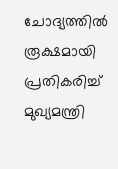ചോദ്യത്തില്‍ രൂക്ഷമായി പ്രതികരിച്ച് മുഖ്യമന്ത്രി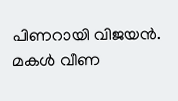പിണറായി വിജയന്‍. മകള്‍ വീണ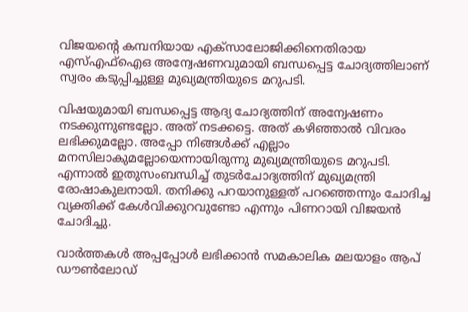വിജയന്റെ കമ്പനിയായ എക്‌സാലോജിക്കിനെതിരായ എസ്എഫ്‌ഐഒ അന്വേഷണവുമായി ബന്ധപ്പെട്ട ചോദ്യത്തിലാണ് സ്വരം കടുപ്പിച്ചുള്ള മുഖ്യമന്ത്രിയുടെ മറുപടി.

വിഷയുമായി ബന്ധപ്പെട്ട ആദ്യ ചോദ്യത്തിന് അന്വേഷണം നടക്കുന്നുണ്ടല്ലോ. അത് നടക്കട്ടെ. അത് കഴിഞ്ഞാല്‍ വിവരം ലഭിക്കുമല്ലോ. അപ്പോ നിങ്ങള്‍ക്ക് എല്ലാം മനസിലാകുമല്ലോയെന്നായിരുന്നു മുഖ്യമന്ത്രിയുടെ മറുപടി. എന്നാല്‍ ഇതുസംബന്ധിച്ച് തുടര്‍ചോദ്യത്തിന് മുഖ്യമന്ത്രി രോഷാകുലനായി. തനിക്കു പറയാനുള്ളത് പറഞ്ഞെന്നും ചോദിച്ച വ്യക്തിക്ക് കേള്‍വിക്കുറവുണ്ടോ എന്നും പിണറായി വിജയന്‍ ചോദിച്ചു.

വാര്‍ത്തകള്‍ അപ്പപ്പോള്‍ ലഭിക്കാന്‍ സമകാലിക മലയാളം ആപ് ഡൗണ്‍ലോഡ്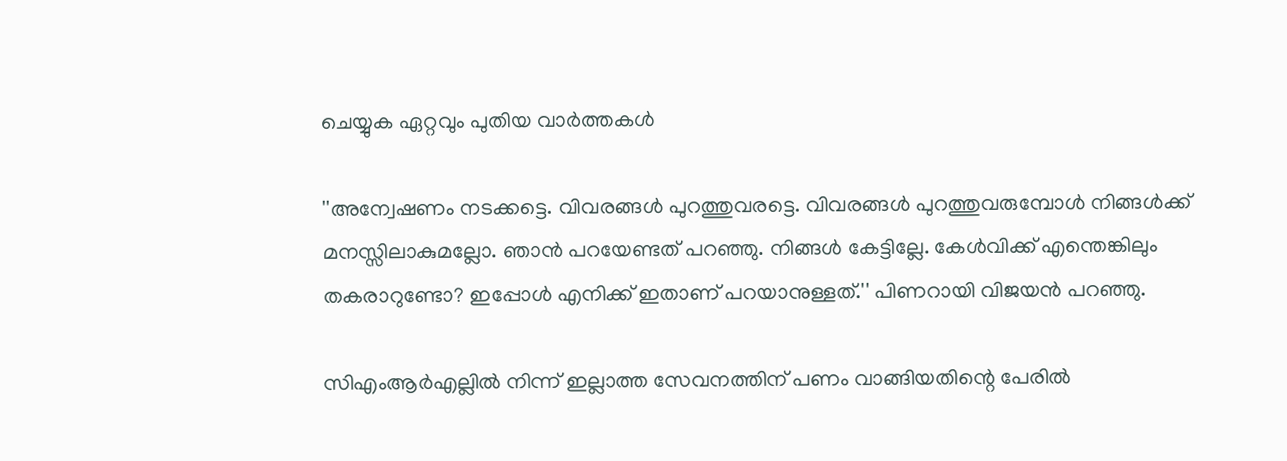ചെയ്യുക ഏറ്റവും പുതിയ വാര്‍ത്തകള്‍

''അന്വേഷണം നടക്കട്ടെ. വിവരങ്ങള്‍ പുറത്തുവരട്ടെ. വിവരങ്ങള്‍ പുറത്തുവരുമ്പോള്‍ നിങ്ങള്‍ക്ക് മനസ്സിലാകുമല്ലോ. ഞാന്‍ പറയേണ്ടത് പറഞ്ഞു. നിങ്ങള്‍ കേട്ടില്ലേ. കേള്‍വിക്ക് എന്തെങ്കിലും തകരാറുണ്ടോ? ഇപ്പോള്‍ എനിക്ക് ഇതാണ് പറയാനുള്ളത്.'' പിണറായി വിജയന്‍ പറഞ്ഞു.

സിഎംആര്‍എല്ലില്‍ നിന്ന് ഇല്ലാത്ത സേവനത്തിന് പണം വാങ്ങിയതിന്റെ പേരില്‍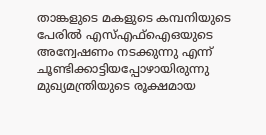താങ്കളുടെ മകളുടെ കമ്പനിയുടെ പേരില്‍ എസ്എഫ്‌ഐഒയുടെ അന്വേഷണം നടക്കുന്നു എന്ന് ചൂണ്ടിക്കാട്ടിയപ്പോഴായിരുന്നു മുഖ്യമന്ത്രിയുടെ രൂക്ഷമായ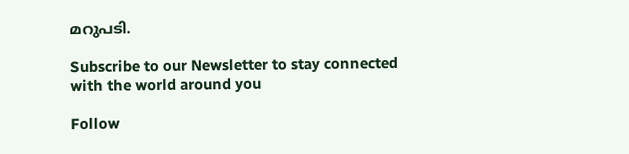മറുപടി.

Subscribe to our Newsletter to stay connected with the world around you

Follow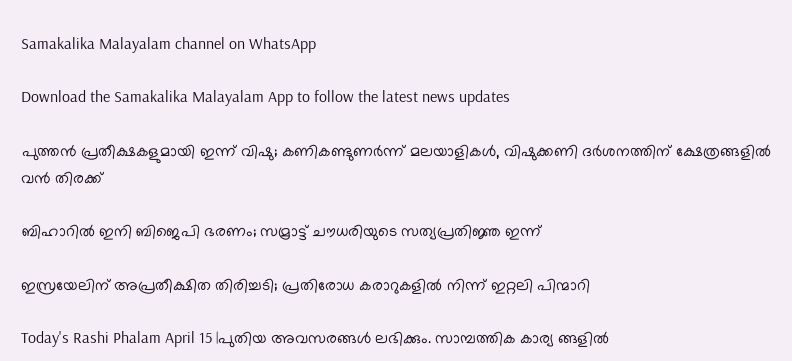Samakalika Malayalam channel on WhatsApp

Download the Samakalika Malayalam App to follow the latest news updates

പുത്തന്‍ പ്രതീക്ഷകളുമായി ഇന്ന് വിഷു; കണികണ്ടുണർന്ന് മലയാളികൾ, വിഷുക്കണി ദർശനത്തിന് ക്ഷേത്രങ്ങളിൽ വൻ തിരക്ക്

ബിഹാറില്‍ ഇനി ബിജെപി ഭരണം; സമ്രാട്ട് ചൗധരിയുടെ സത്യപ്രതിജ്ഞ ഇന്ന്

ഇസ്രയേലിന് അപ്രതീക്ഷിത തിരിച്ചടി; പ്രതിരോധ കരാറുകളില്‍ നിന്ന് ഇറ്റലി പിന്മാറി

Today's Rashi Phalam April 15 |പുതിയ അവസരങ്ങൾ ലഭിക്കും. സാമ്പത്തിക കാര്യ ങ്ങളിൽ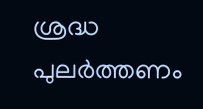ശ്രദ്ധ പുലർത്തണം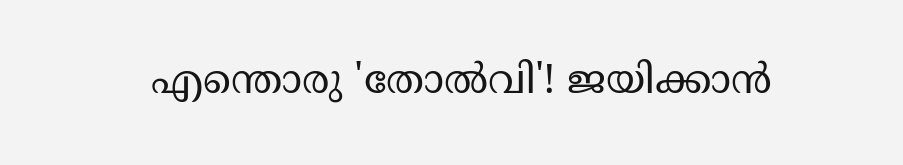എന്തൊരു 'തോല്‍വി'! ജയിക്കാന്‍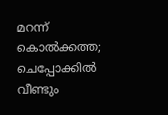മറന്ന് കൊല്‍ക്കത്ത; ചെപ്പോക്കില്‍ വീണ്ടും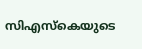സിഎസ്‌കെയുടെ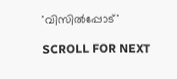'വിസില്‍പ്പോട്'

SCROLL FOR NEXT